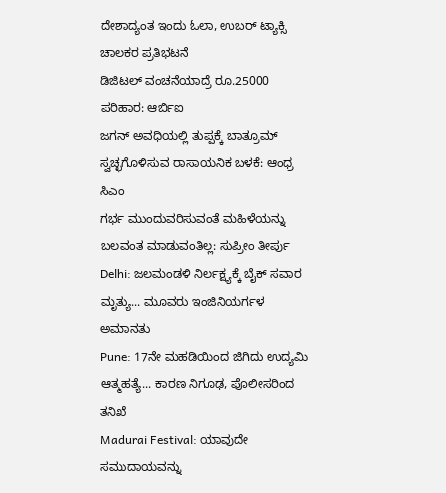ದೇಶಾದ್ಯಂತ ಇಂದು ಓಲಾ, ಉಬರ್ ಟ್ಯಾಕ್ಸಿ ಚಾಲಕರ ಪ್ರತಿಭಟನೆ
ಡಿಜಿಟಲ್ ವಂಚನೆಯಾದ್ರೆ ರೂ.25000 ಪರಿಹಾರ: ಆರ್ಬಿಐ
ಜಗನ್ ಅವಧಿಯಲ್ಲಿ ತುಪ್ಪಕ್ಕೆ ಬಾತ್ರೂಮ್ ಸ್ವಚ್ಛಗೊಳಿಸುವ ರಾಸಾಯನಿಕ ಬಳಕೆ: ಆಂಧ್ರ ಸಿಎಂ
ಗರ್ಭ ಮುಂದುವರಿಸುವಂತೆ ಮಹಿಳೆಯನ್ನು ಬಲವಂತ ಮಾಡುವಂತಿಲ್ಲ: ಸುಪ್ರೀಂ ತೀರ್ಪು
Delhi: ಜಲಮಂಡಳಿ ನಿರ್ಲಕ್ಷ್ಯಕ್ಕೆ ಬೈಕ್ ಸವಾರ ಮೃತ್ಯು... ಮೂವರು ಇಂಜಿನಿಯರ್ಗಳ ಅಮಾನತು
Pune: 17ನೇ ಮಹಡಿಯಿಂದ ಜಿಗಿದು ಉದ್ಯಮಿ ಆತ್ಮಹತ್ಯೆ... ಕಾರಣ ನಿಗೂಢ, ಪೊಲೀಸರಿಂದ ತನಿಖೆ
Madurai Festival: ಯಾವುದೇ ಸಮುದಾಯವನ್ನು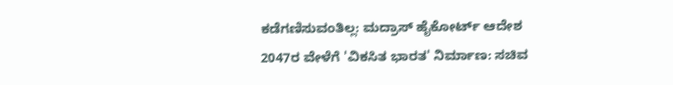ಕಡೆಗಣಿಸುವಂತಿಲ್ಲ: ಮದ್ರಾಸ್ ಹೈಕೋರ್ಟ್ ಆದೇಶ
2047ರ ವೇಳೆಗೆ 'ವಿಕಸಿತ ಭಾರತ' ನಿರ್ಮಾಣ: ಸಚಿವ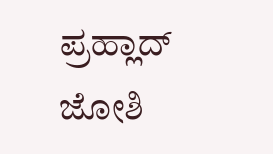ಪ್ರಹ್ಲಾದ್ ಜೋಶಿ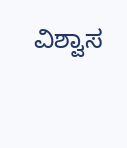ವಿಶ್ವಾಸ